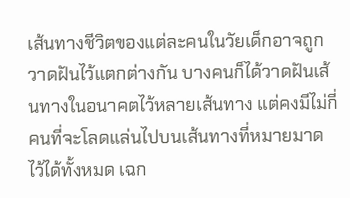เส้นทางชีวิตของแต่ละคนในวัยเด็กอาจถูกวาดฝันไว้แตกต่างกัน บางคนก็ได้วาดฝันเส้นทางในอนาคตไว้หลายเส้นทาง แต่คงมีไม่กี่คนที่จะโลดแล่นไปบนเส้นทางที่หมายมาดไว้ได้ทั้งหมด เฉก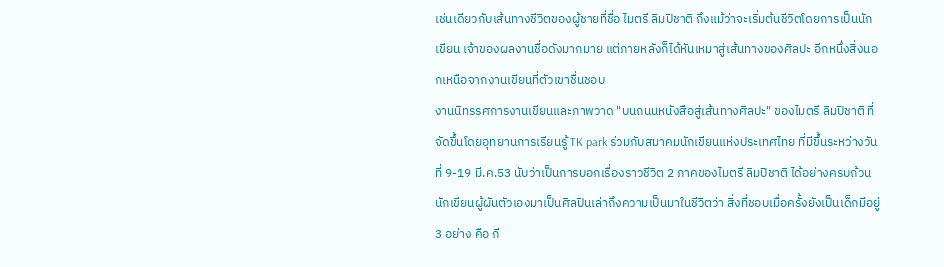เช่นเดียวกับเส้นทางชีวิตของผู้ชายที่ชื่อ ไมตรี ลิมปิชาติ ถึงแม้ว่าจะเริ่มต้นชีวิตโดยการเป็นนักเขียน เจ้าของผลงานชื่อดังมากมาย แต่ภายหลังก็ได้หันเหมาสู่เส้นทางของศิลปะ อีกหนึ่งสิ่งนอกเหนือจากงานเขียนที่ตัวเขาชื่นชอบ
งานนิทรรศการงานเขียนและภาพวาด "บนถนนหนังสือสู่เส้นทางศิลปะ" ของไมตรี ลิมปิชาติ ที่จัดขึ้นโดยอุทยานการเรียนรู้ TK park ร่วมกับสมาคมนักเขียนแห่งประเทศไทย ที่มีขึ้นระหว่างวันที่ 9-19 มี.ค.53 นับว่าเป็นการบอกเรื่องราวชีวิต 2 ภาคของไมตรี ลิมปิชาติ ได้อย่างครบถ้วน
นักเขียนผู้ผันตัวเองมาเป็นศิลปินเล่าถึงความเป็นมาในชีวิตว่า สิ่งที่ชอบเมื่อครั้งยังเป็นเด็กมีอยู่ 3 อย่าง คือ กี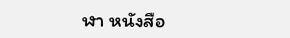ฬา หนังสือ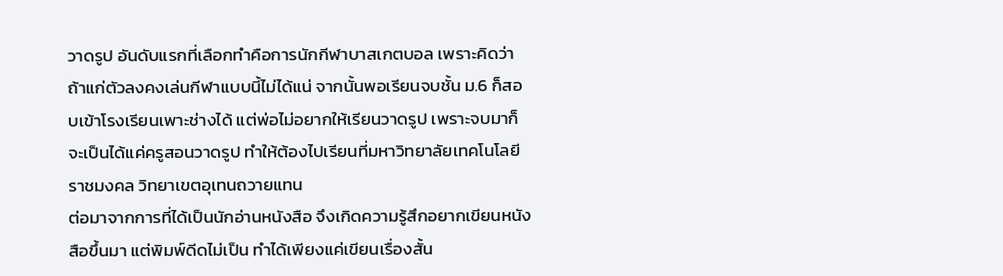วาดรูป อันดับแรกที่เลือกทำคือการนักกีฬาบาสเกตบอล เพราะคิดว่าถ้าแก่ตัวลงคงเล่นกีฬาแบบนี้ไม่ได้แน่ จากนั้นพอเรียนจบชั้น ม.6 ก็สอบเข้าโรงเรียนเพาะช่างได้ แต่พ่อไม่อยากให้เรียนวาดรูป เพราะจบมาก็จะเป็นได้แค่ครูสอนวาดรูป ทำให้ต้องไปเรียนที่มหาวิทยาลัยเทคโนโลยีราชมงคล วิทยาเขตอุเทนถวายแทน
ต่อมาจากการที่ได้เป็นนักอ่านหนังสือ จึงเกิดความรู้สึกอยากเขียนหนังสือขึ้นมา แต่พิมพ์ดีดไม่เป็น ทำได้เพียงแค่เขียนเรื่องสั้น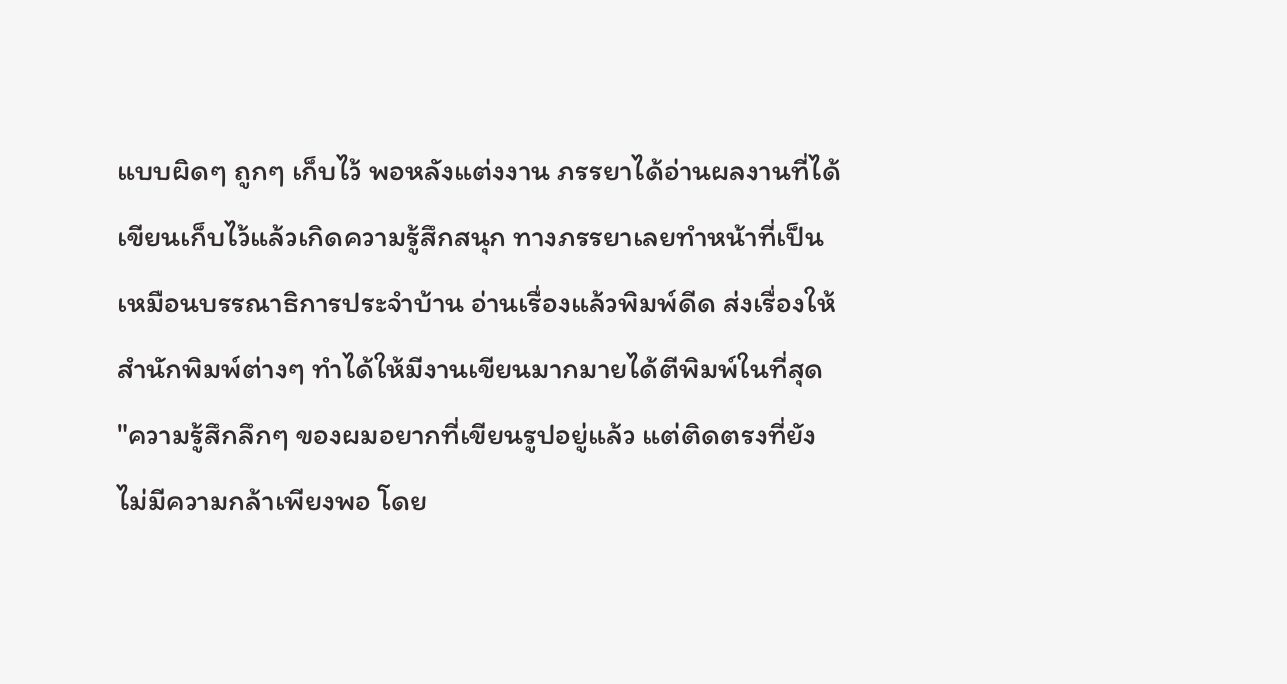แบบผิดๆ ถูกๆ เก็บไว้ พอหลังแต่งงาน ภรรยาได้อ่านผลงานที่ได้เขียนเก็บไว้แล้วเกิดความรู้สึกสนุก ทางภรรยาเลยทำหน้าที่เป็นเหมือนบรรณาธิการประจำบ้าน อ่านเรื่องแล้วพิมพ์ดีด ส่งเรื่องให้สำนักพิมพ์ต่างๆ ทำได้ให้มีงานเขียนมากมายได้ตีพิมพ์ในที่สุด
"ความรู้สึกลึกๆ ของผมอยากที่เขียนรูปอยู่แล้ว แต่ติดตรงที่ยังไม่มีความกล้าเพียงพอ โดย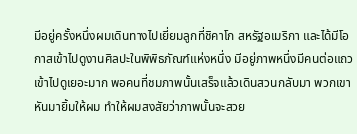มีอยู่ครั้งหนึ่งผมเดินทางไปเยี่ยมลูกที่ชิคาโก สหรัฐอเมริกา และได้มีโอกาสเข้าไปดูงานศิลปะในพิพิธภัณฑ์แห่งหนึ่ง มีอยู่ภาพหนึ่งมีคนต่อแถวเข้าไปดูเยอะมาก พอคนที่ชมภาพนั้นเสร็จแล้วเดินสวนกลับมา พวกเขาหันมายิ้มให้ผม ทำให้ผมสงสัยว่าภาพนั้นจะสวย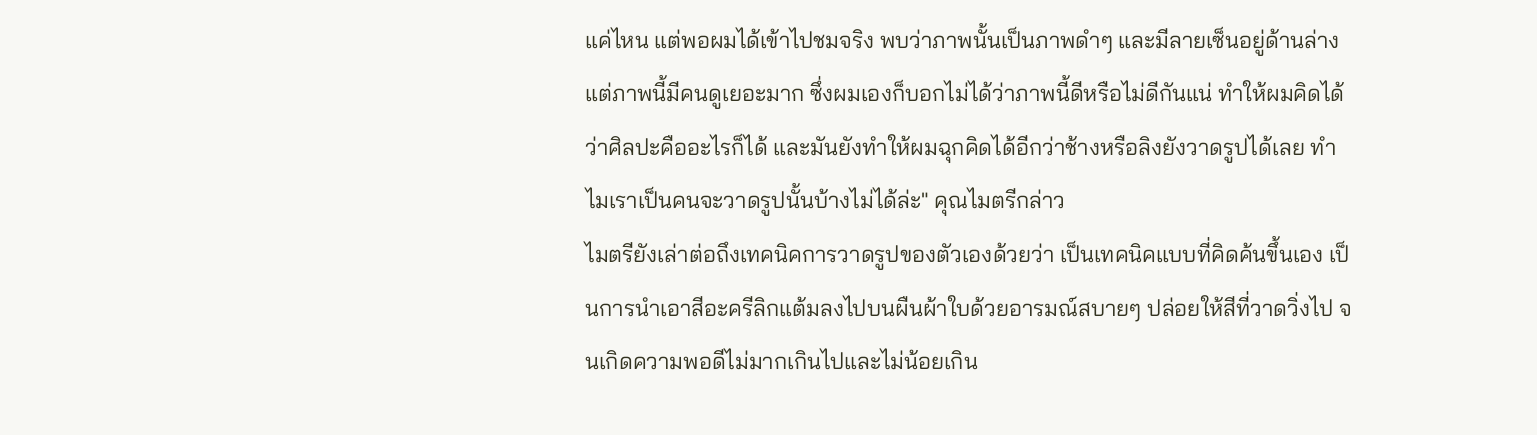แค่ไหน แต่พอผมได้เข้าไปชมจริง พบว่าภาพนั้นเป็นภาพดำๆ และมีลายเซ็นอยู่ด้านล่าง แต่ภาพนี้มีคนดูเยอะมาก ซึ่งผมเองก็บอกไม่ได้ว่าภาพนี้ดีหรือไม่ดีกันแน่ ทำให้ผมคิดได้ว่าศิลปะคืออะไรก็ได้ และมันยังทำให้ผมฉุกคิดได้อีกว่าช้างหรือลิงยังวาดรูปได้เลย ทำไมเราเป็นคนจะวาดรูปนั้นบ้างไม่ได้ล่ะ" คุณไมตรีกล่าว
ไมตรียังเล่าต่อถึงเทคนิคการวาดรูปของตัวเองด้วยว่า เป็นเทคนิคแบบที่คิดค้นขึ้นเอง เป็นการนำเอาสีอะครีลิกแต้มลงไปบนผืนผ้าใบด้วยอารมณ์สบายๆ ปล่อยให้สีที่วาดวิ่งไป จนเกิดความพอดีไม่มากเกินไปและไม่น้อยเกิน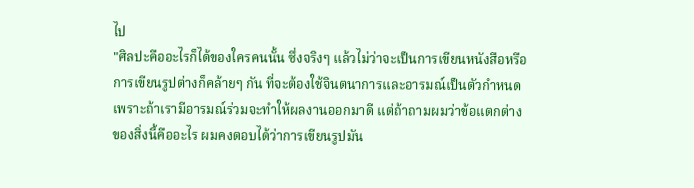ไป
"ศิลปะคืออะไรก็ได้ของใครคนนั้น ซึ่งจริงๆ แล้วไม่ว่าจะเป็นการเขียนหนังสือหรือการเขียนรูปต่างก็คล้ายๆ กัน ที่จะต้องใช้จินตนาการและอารมณ์เป็นตัวกำหนด เพราะถ้าเรามีอารมณ์ร่วมจะทำให้ผลงานออกมาดี แต่ถ้าถามผมว่าข้อแตกต่างของสิ่งนี้คืออะไร ผมคงตอบได้ว่าการเขียนรูปมัน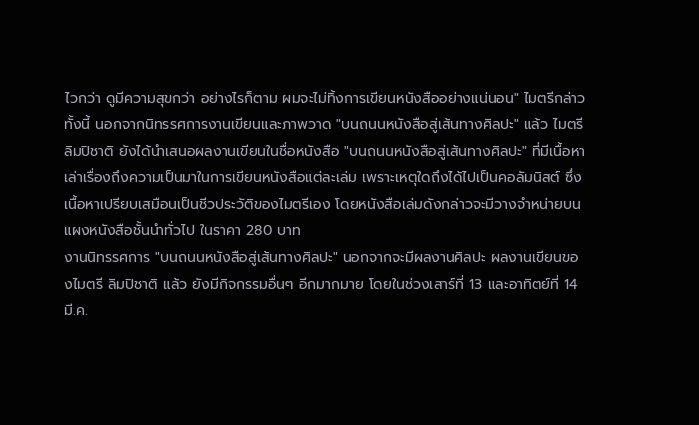ไวกว่า ดูมีความสุขกว่า อย่างไรก็ตาม ผมจะไม่ทิ้งการเขียนหนังสืออย่างแน่นอน" ไมตรีกล่าว
ทั้งนี้ นอกจากนิทรรศการงานเขียนและภาพวาด "บนถนนหนังสือสู่เส้นทางศิลปะ" แล้ว ไมตรี ลิมปิชาติ ยังได้นำเสนอผลงานเขียนในชื่อหนังสือ "บนถนนหนังสือสู่เส้นทางศิลปะ" ที่มีเนื้อหาเล่าเรื่องถึงความเป็นมาในการเขียนหนังสือแต่ละเล่ม เพราะเหตุใดถึงได้ไปเป็นคอลัมนิสต์ ซึ่งเนื้อหาเปรียบเสมือนเป็นชีวประวัติของไมตรีเอง โดยหนังสือเล่มดังกล่าวจะมีวางจำหน่ายบนแผงหนังสือชั้นนำทั่วไป ในราคา 280 บาท
งานนิทรรศการ "บนถนนหนังสือสู่เส้นทางศิลปะ" นอกจากจะมีผลงานศิลปะ ผลงานเขียนของไมตรี ลิมปิชาติ แล้ว ยังมีกิจกรรมอื่นๆ อีกมากมาย โดยในช่วงเสาร์ที่ 13 และอาทิตย์ที่ 14 มี.ค.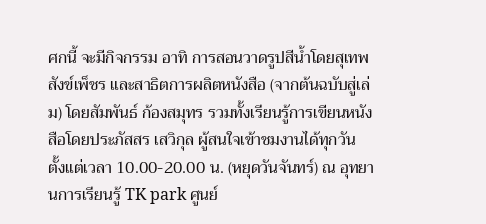ศกนี้ จะมีกิจกรรม อาทิ การสอนวาดรูปสีน้ำโดยสุเทพ สังข์เพ็ชร และสาธิตการผลิตหนังสือ (จากต้นฉบับสู่เล่ม) โดยสัมพันธ์ ก้องสมุทร รวมทั้งเรียนรู้การเขียนหนังสือโดยประภัสสร เสวิกุล ผู้สนใจเข้าชมงานได้ทุกวัน ตั้งแต่เวลา 10.00-20.00 น. (หยุดวันจันทร์) ณ อุทยานการเรียนรู้ TK park ศูนย์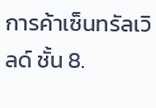การค้าเซ็นทรัลเวิลด์ ชั้น 8.